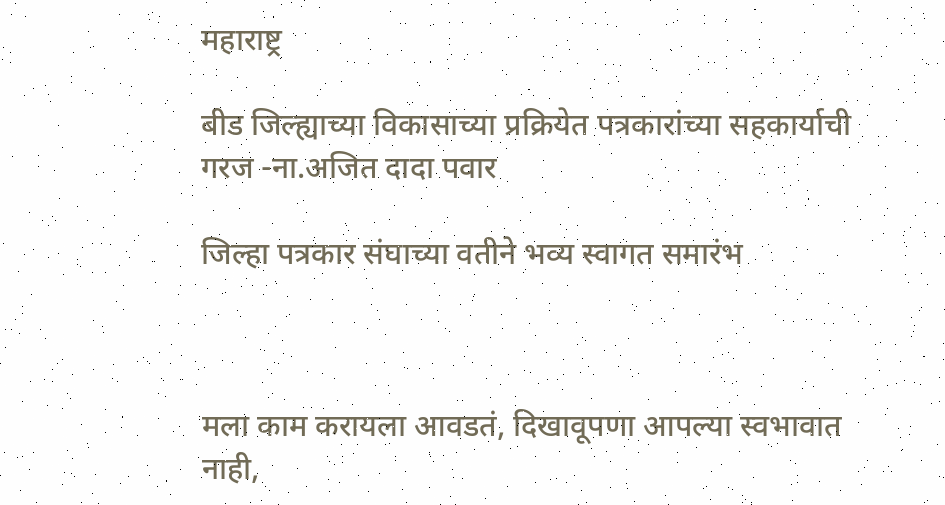महाराष्ट्र

बीड जिल्ह्याच्या विकासाच्या प्रक्रियेत पत्रकारांच्या सहकार्याची गरज -ना.अजित दादा पवार

जिल्हा पत्रकार संघाच्या वतीने भव्य स्वागत समारंभ



मला काम करायला आवडतं, दिखावूपणा आपल्या स्वभावात नाही,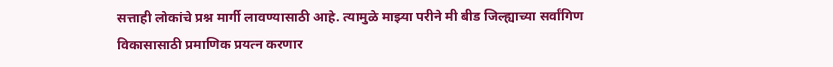सत्ताही लोकांचे प्रश्न मार्गी लावण्यासाठी आहे. त्यामुळे माझ्या परीने मी बीड जिल्ह्याच्या सर्वांगिण विकासासाठी प्रमाणिक प्रयत्न करणार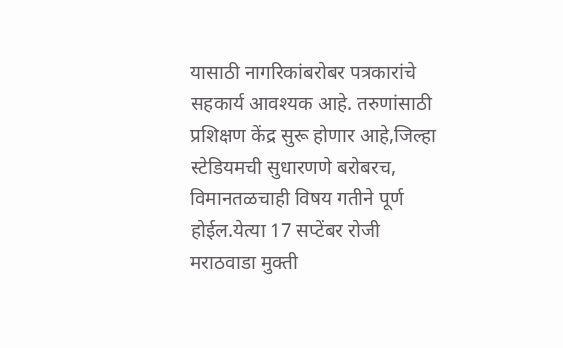यासाठी नागरिकांबरोबर पत्रकारांचे सहकार्य आवश्यक आहे. तरुणांसाठी प्रशिक्षण केंद्र सुरू होणार आहे,जिल्हा स्टेडियमची सुधारणणे बरोबरच, विमानतळचाही विषय गतीने पूर्ण होईल.येत्या 17 सप्टेंबर रोजी मराठवाडा मुक्ती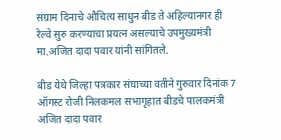संग्राम दिनाचे औचित्य साधुन बीड ते अहिल्यानगर ही रेल्वे सुरु करण्याचा प्रयत्न असल्याचे उपमुख्यमंत्री मा.अजित दादा पवार यांनी सांगितले.

बीड येथे जिल्हा पत्रकार संघाच्या वतीने गुरुवार दिनांक 7 ऑगस्ट रोजी निलकमल सभागृहात बीडचे पालकमंत्री अजित दादा पवार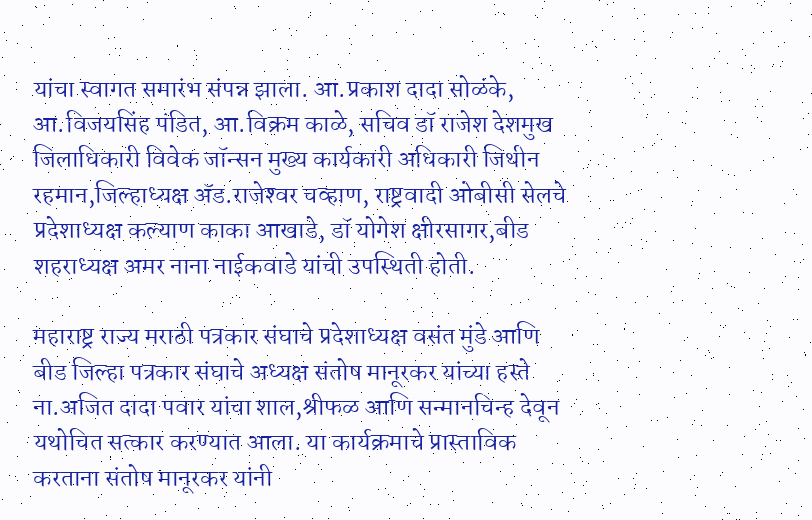यांचा स्वागत समारंभ संपन्न झाला. आ.प्रकाश दादा सोळंके, आ.विजयसिंह पंडित, आ.विक्रम काळे, सचिव डॉ राजेश देशमुख जिलाधिकारी विवेक जॉन्सन मुख्य कार्यकारी अधिकारी जिथीन रहमान,जिल्हाध्यक्ष अ‍ॅड.राजेश्‍वर चव्हाण, राष्ट्रवादी ओबीसी सेलचे प्रदेशाध्यक्ष कल्याण काका आखाडे, डॉ योगेश क्षीरसागर,बीड शहराध्यक्ष अमर नाना नाईकवाडे यांची उपस्थिती होती.

महाराष्ट्र राज्य मराठी पत्रकार संघाचे प्रदेशाध्यक्ष वसंत मुंडे आणि बीड जिल्हा पत्रकार संघाचे अध्यक्ष संतोष मानूरकर यांच्या हस्ते ना.अजित दादा पवार यांचा शाल,श्रीफळ आणि सन्मानचिन्ह देवून यथोचित सत्कार करण्यात आला. या कार्यक्रमाचे प्रास्ताविक करताना संतोष मानूरकर यांनी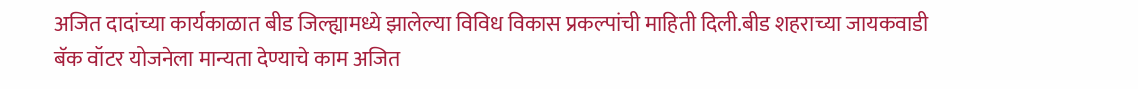अजित दादांच्या कार्यकाळात बीड जिल्ह्यामध्ये झालेल्या विविध विकास प्रकल्पांची माहिती दिली.बीड शहराच्या जायकवाडी बॅक वॉटर योजनेला मान्यता देण्याचे काम अजित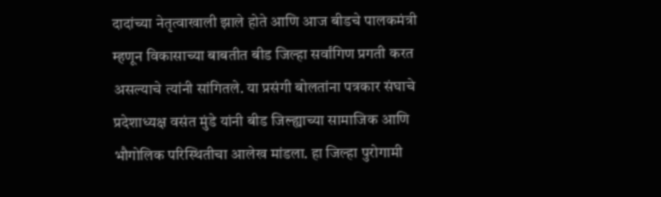दादांच्या नेतृत्वाखाली झाले होते आणि आज बीडचे पालकमंत्री म्हणून विकासाच्या बाबतीत बीड जिल्हा सर्वांगिण प्रगती करत असल्याचे त्यांनी सांगितले. या प्रसंगी बोलतांना पत्रकार संघाचे प्रदेशाध्यक्ष वसंत मुंडे यांनी बीड जिल्ह्याच्या सामाजिक आणि भौगोलिक परिस्थितीचा आलेख मांडला. हा जिल्हा पुरोगामी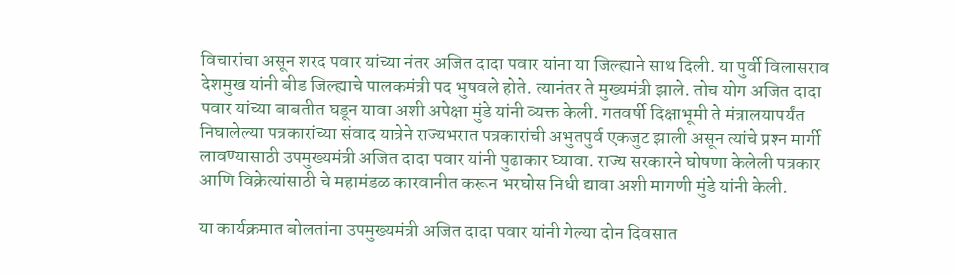विचारांचा असून शरद पवार यांच्या नंतर अजित दादा पवार यांना या जिल्ह्याने साथ दिली. या पुर्वी विलासराव देशमुख यांनी बीड जिल्ह्याचे पालकमंत्री पद भुषवले होते. त्यानंतर ते मुख्यमंत्री झाले. तोच योग अजित दादा पवार यांच्या बाबतीत घडून यावा अशी अपेक्षा मुंडे यांनी व्यक्त केली. गतवर्षी दिक्षाभूमी ते मंत्रालयापर्यंत निघालेल्या पत्रकारांच्या संवाद यात्रेने राज्यभरात पत्रकारांची अभुतपुर्व एकजुट झाली असून त्यांचे प्रश्‍न मार्गी लावण्यासाठी उपमुख्यमंत्री अजित दादा पवार यांनी पुढाकार घ्यावा. राज्य सरकारने घोषणा केलेली पत्रकार आणि विक्रेत्यांसाठी चे महामंडळ कारवानीत करून भरघोस निधी द्यावा अशी मागणी मुंडे यांनी केली.

या कार्यक्रमात बोलतांना उपमुख्यमंत्री अजित दादा पवार यांनी गेल्या दोन दिवसात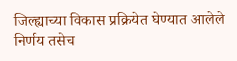जिल्ह्याच्या विकास प्रक्रियेत घेण्यात आलेले निर्णय तसेच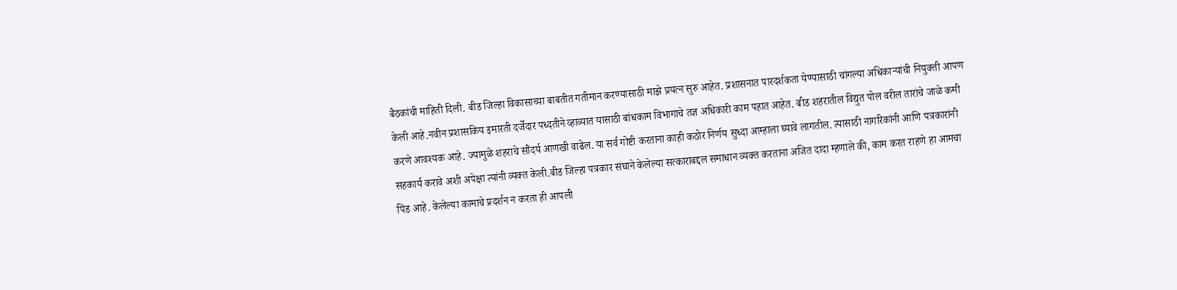बैठकांची माहिती दिली. बीड जिल्हा विकासाच्या बाबतीत गतीमान करण्यासाठी माझे प्रयत्न सुरु आहेत. प्रशासनात पारदर्शकता येण्यासाठी चांगल्या अधिकार्‍यांची नियुक्ती आपण केली आहे.नवीन प्रशासकिय इमारती दर्जेदार पध्दतीने व्हाव्यात यासाठी बांधकाम विभागाचे तज्ञ अधिकारी काम पहात आहेत. बीड शहरातील विद्युत पोल वरील तारांचे जाळे कमी करणे आवश्यक आहे. ज्यामुळे शहराचे सौंदर्य आणखी वाढेल. या सर्व गोष्टी करताना काही कठोर निर्णय सुध्दा आम्हाला घ्यावे लागतील. त्यासाठी नागरिकांनी आणि पत्रकारांनी सहकार्य करावे अशी अपेक्षा त्यांनी व्यक्त केली.बीड जिल्हा पत्रकार संघाने केलेल्या सत्काराबद्दल समाधान व्यक्त करताना अजित दादा म्हणाले की, काम करत राहणे हा आमचा पिंड आहे. केलेल्या कामाचे प्रदर्शन न करता ही आपली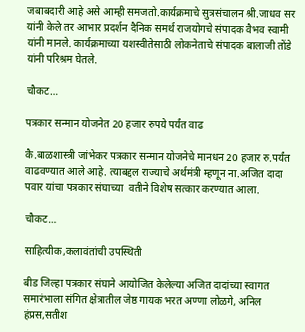जबाबदारी आहे असे आम्ही समजतो.कार्यक्रमाचे सुत्रसंचालन श्री.जाधव सर यांनी केले तर आभार प्रदर्शन दैनिक समर्थ राजयोगचे संपादक वैभव स्वामी यांनी मानले. कार्यक्रमाच्या यशस्वीतेसाठी लोकनेताचे संपादक बालाजी तोंडे यांनी परिश्रम घेतले.

चौकट…

पत्रकार सन्मान योजनेत 20 हजार रुपये पर्यंत वाढ

कै.बाळशास्त्री जांभेकर पत्रकार सन्मान योजनेचे मानधन 20 हजार रु.पर्यंत वाढवण्यात आले आहे. त्याबद्दल राज्याचे अर्थमंत्री म्हणून ना.अजित दादा पवार यांचा पत्रकार संघाच्या  वतीने विशेष सत्कार करण्यात आला.

चौकट…

साहित्यीक,कलावंतांची उपस्थिती

बीड जिल्हा पत्रकार संघाने आयोजित केलेल्या अजित दादांच्या स्वागत समारंभाला संगित क्षेत्रातील जेष्ठ गायक भरत अण्णा लोळगे, अनिल हंप्रस,सतीश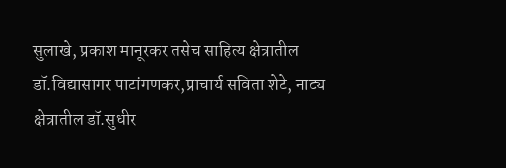सुलाखे, प्रकाश मानूरकर तसेच साहित्य क्षेत्रातील डॉ.विद्यासागर पाटांगणकर,प्राचार्य सविता शेटे, नाट्य क्षेत्रातील डॉ.सुधीर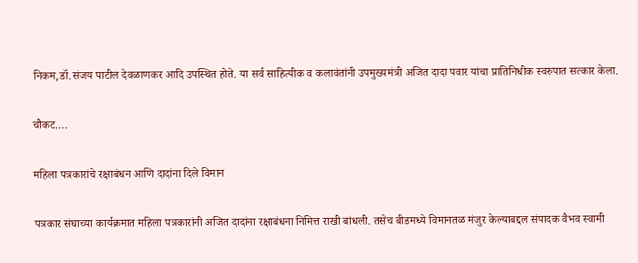निकम,डॉ.संजय पाटील देवळाणकर आदि उपस्थित होते. या सर्व साहित्यीक व कलावंतांनी उपमुख्यमंत्री अजित दादा पवार यांचा प्रातिनिधीक स्वरुपात सत्कार केला.

चौकट….

महिला पत्रकारांचे रक्षाबंधन आणि दादांना दिले विमान

पत्रकार संघाच्या कार्यक्रमात महिला पत्रकारांनी अजित दादांना रक्षाबंधना निमित्त राखी बांधली. तसेच बीडमध्ये विमानतळ मंजुर केल्याबद्दल संपादक वैभव स्वामी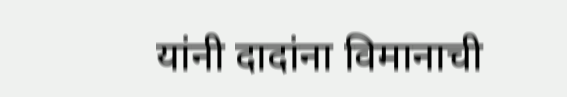यांनी दादांना विमानाची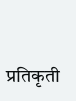प्रतिकृती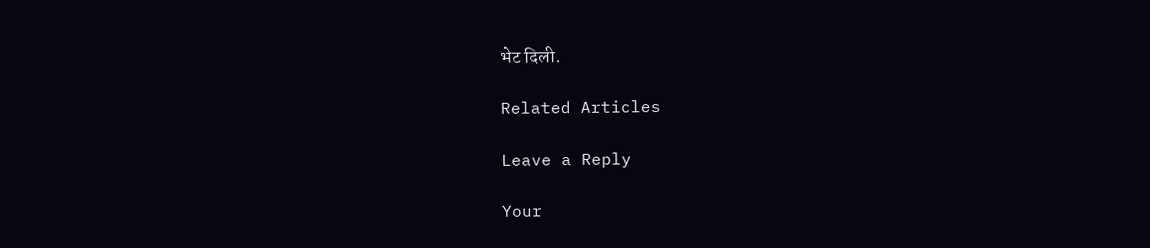भेट दिली.

Related Articles

Leave a Reply

Your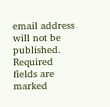email address will not be published. Required fields are marked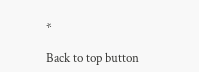*

Back to top button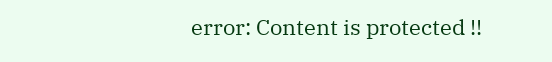error: Content is protected !!